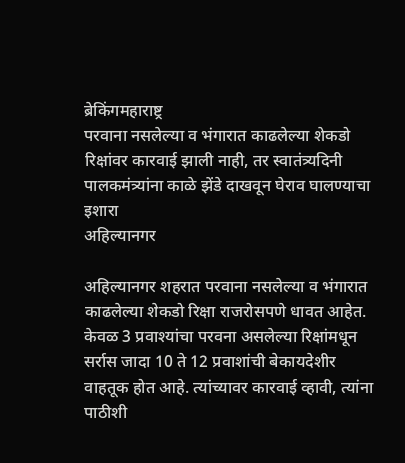ब्रेकिंगमहाराष्ट्र
परवाना नसलेल्या व भंगारात काढलेल्या शेकडो रिक्षांवर कारवाई झाली नाही, तर स्वातंत्र्यदिनी पालकमंत्र्यांना काळे झेंडे दाखवून घेराव घालण्याचा इशारा
अहिल्यानगर

अहिल्यानगर शहरात परवाना नसलेल्या व भंगारात काढलेल्या शेकडो रिक्षा राजरोसपणे धावत आहेत.
केवळ 3 प्रवाश्यांचा परवना असलेल्या रिक्षांमधून सर्रास जादा 10 ते 12 प्रवाशांची बेकायदेशीर वाहतूक होत आहे. त्यांच्यावर कारवाई व्हावी, त्यांना पाठीशी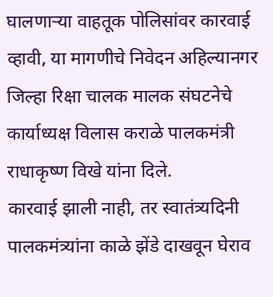घालणाऱ्या वाहतूक पोलिसांवर कारवाई व्हावी, या मागणीचे निवेदन अहिल्यानगर जिल्हा रिक्षा चालक मालक संघटनेचे कार्याध्यक्ष विलास कराळे पालकमंत्री राधाकृष्ण विखे यांना दिले.
कारवाई झाली नाही, तर स्वातंत्र्यदिनी पालकमंत्र्यांना काळे झेंडे दाखवून घेराव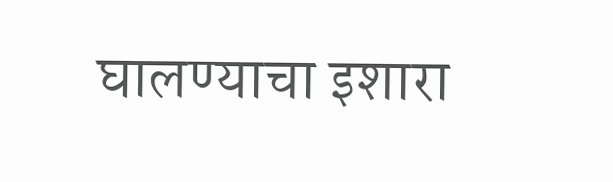घालण्याचा इशारा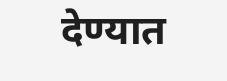देण्यात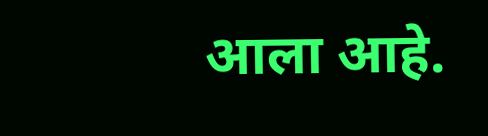आला आहे.